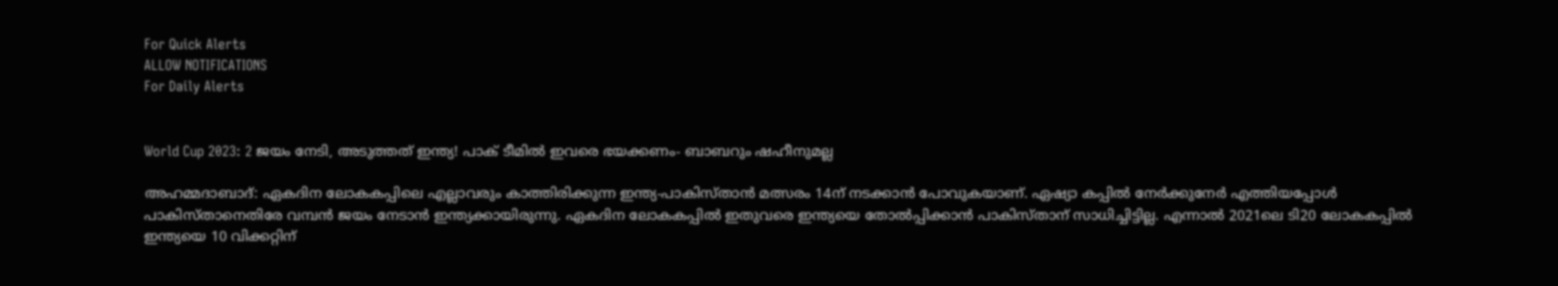For Quick Alerts
ALLOW NOTIFICATIONS
For Daily Alerts


World Cup 2023: 2 ജയം നേടി, അടുത്തത് ഇന്ത്യ! പാക് ടീമില്‍ ഇവരെ ഭയക്കണം- ബാബറും ഷഹീനുമല്ല

അഹമ്മദാബാദ്: ഏകദിന ലോകകപ്പിലെ എല്ലാവരും കാത്തിരിക്കുന്ന ഇന്ത്യ-പാകിസ്താന്‍ മത്സരം 14ന് നടക്കാന്‍ പോവുകയാണ്. ഏഷ്യാ കപ്പില്‍ നേര്‍ക്കുനേര്‍ എത്തിയപ്പോള്‍ പാകിസ്താനെതിരേ വമ്പന്‍ ജയം നേടാന്‍ ഇന്ത്യക്കായിരുന്നു. ഏകദിന ലോകകപ്പില്‍ ഇതുവരെ ഇന്ത്യയെ തോല്‍പ്പിക്കാന്‍ പാകിസ്താന് സാധിച്ചിട്ടില്ല. എന്നാല്‍ 2021ലെ ടി20 ലോകകപ്പില്‍ ഇന്ത്യയെ 10 വിക്കറ്റിന്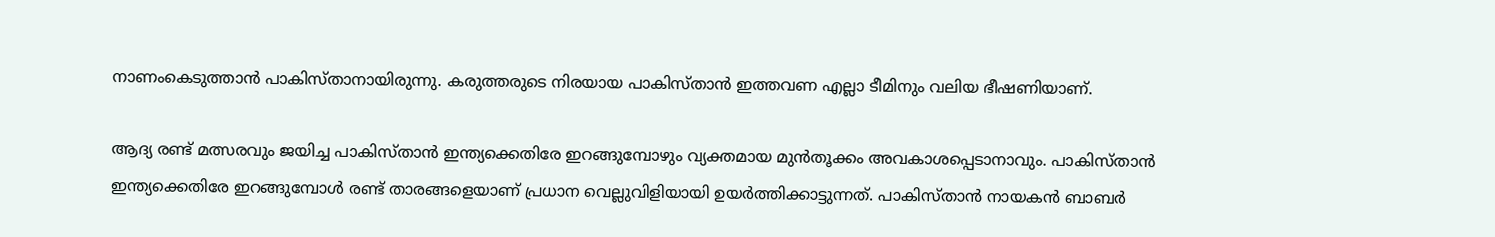നാണംകെടുത്താന്‍ പാകിസ്താനായിരുന്നു. കരുത്തരുടെ നിരയായ പാകിസ്താന്‍ ഇത്തവണ എല്ലാ ടീമിനും വലിയ ഭീഷണിയാണ്.

ആദ്യ രണ്ട് മത്സരവും ജയിച്ച പാകിസ്താന്‍ ഇന്ത്യക്കെതിരേ ഇറങ്ങുമ്പോഴും വ്യക്തമായ മുന്‍തൂക്കം അവകാശപ്പെടാനാവും. പാകിസ്താന്‍ ഇന്ത്യക്കെതിരേ ഇറങ്ങുമ്പോള്‍ രണ്ട് താരങ്ങളെയാണ് പ്രധാന വെല്ലുവിളിയായി ഉയര്‍ത്തിക്കാട്ടുന്നത്. പാകിസ്താന്‍ നായകന്‍ ബാബര്‍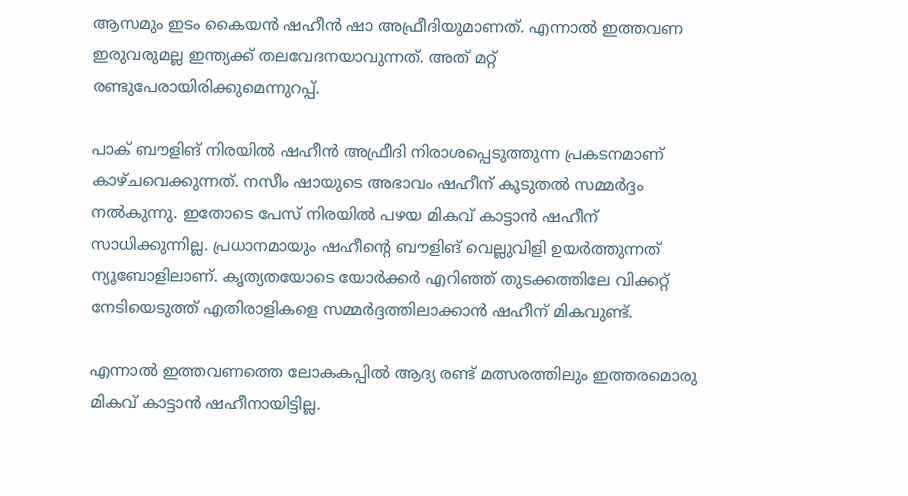ആസമും ഇടം കൈയന്‍ ഷഹീന്‍ ഷാ അഫ്രീദിയുമാണത്. എന്നാല്‍ ഇത്തവണ ഇരുവരുമല്ല ഇന്ത്യക്ക് തലവേദനയാവുന്നത്. അത് മറ്റ് രണ്ടുപേരായിരിക്കുമെന്നുറപ്പ്.

പാക് ബൗളിങ് നിരയില്‍ ഷഹീന്‍ അഫ്രീദി നിരാശപ്പെടുത്തുന്ന പ്രകടനമാണ് കാഴ്ചവെക്കുന്നത്. നസീം ഷായുടെ അഭാവം ഷഹീന് കൂടുതല്‍ സമ്മര്‍ദ്ദം നല്‍കുന്നു. ഇതോടെ പേസ് നിരയില്‍ പഴയ മികവ് കാട്ടാന്‍ ഷഹീന് സാധിക്കുന്നില്ല. പ്രധാനമായും ഷഹീന്റെ ബൗളിങ് വെല്ലുവിളി ഉയര്‍ത്തുന്നത് ന്യൂബോളിലാണ്. കൃത്യതയോടെ യോര്‍ക്കര്‍ എറിഞ്ഞ് തുടക്കത്തിലേ വിക്കറ്റ് നേടിയെടുത്ത് എതിരാളികളെ സമ്മര്‍ദ്ദത്തിലാക്കാന്‍ ഷഹീന് മികവുണ്ട്.

എന്നാല്‍ ഇത്തവണത്തെ ലോകകപ്പില്‍ ആദ്യ രണ്ട് മത്സരത്തിലും ഇത്തരമൊരു മികവ് കാട്ടാന്‍ ഷഹീനായിട്ടില്ല.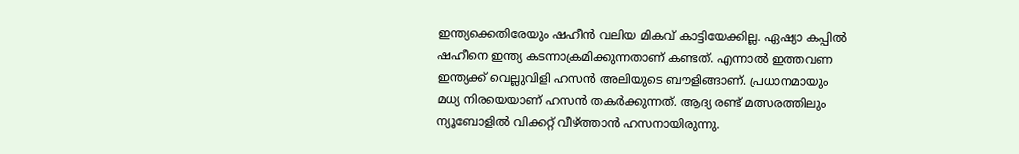ഇന്ത്യക്കെതിരേയും ഷഹീന്‍ വലിയ മികവ് കാട്ടിയേക്കില്ല. ഏഷ്യാ കപ്പില്‍ ഷഹീനെ ഇന്ത്യ കടന്നാക്രമിക്കുന്നതാണ് കണ്ടത്. എന്നാല്‍ ഇത്തവണ ഇന്ത്യക്ക് വെല്ലുവിളി ഹസന്‍ അലിയുടെ ബൗളിങ്ങാണ്. പ്രധാനമായും മധ്യ നിരയെയാണ് ഹസന്‍ തകര്‍ക്കുന്നത്. ആദ്യ രണ്ട് മത്സരത്തിലും ന്യൂബോളില്‍ വിക്കറ്റ് വീഴ്ത്താന്‍ ഹസനായിരുന്നു.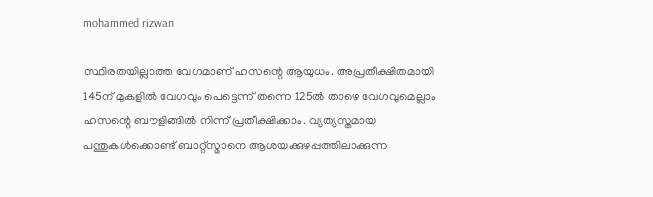mohammed rizwan

സ്ഥിരതയില്ലാത്ത വേഗമാണ് ഹസന്റെ ആയുധം. അപ്രതീക്ഷിതമായി 145ന് മുകളില്‍ വേഗവും പെട്ടെന്ന് തന്നെ 125ല്‍ താഴെ വേഗവുമെല്ലാം ഹസന്റെ ബൗളിങ്ങില്‍ നിന്ന് പ്രതീക്ഷിക്കാം. വ്യത്യസ്തമായ പന്തുകള്‍ക്കൊണ്ട് ബാറ്റ്‌സ്മാനെ ആശയക്കുഴപ്പത്തിലാക്കുന്ന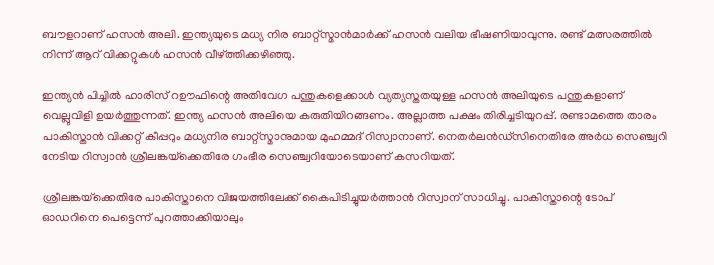ബൗളറാണ് ഹസന്‍ അലി. ഇന്ത്യയുടെ മധ്യ നിര ബാറ്റ്‌സ്മാന്‍മാര്‍ക്ക് ഹസന്‍ വലിയ ഭീഷണിയാവുന്നു. രണ്ട് മത്സരത്തില്‍ നിന്ന് ആറ് വിക്കറ്റുകള്‍ ഹസന്‍ വീഴ്ത്തിക്കഴിഞ്ഞു.

ഇന്ത്യന്‍ പിച്ചില്‍ ഹാരിസ് റഊഫിന്റെ അതിവേഗ പന്തുകളെക്കാള്‍ വ്യത്യസ്തതയുള്ള ഹസന്‍ അലിയുടെ പന്തുകളാണ് വെല്ലുവിളി ഉയര്‍ത്തുന്നത്. ഇന്ത്യ ഹസന്‍ അലിയെ കരുതിയിറങ്ങണം. അല്ലാത്ത പക്ഷം തിരിച്ചടിയുറപ്പ്. രണ്ടാമത്തെ താരം പാകിസ്താന്‍ വിക്കറ്റ് കീപ്പറും മധ്യനിര ബാറ്റ്‌സ്മാനുമായ മുഹമ്മദ് റിസ്വാനാണ്. നെതര്‍ലന്‍ഡ്‌സിനെതിരേ അര്‍ധ സെഞ്ച്വറി നേടിയ റിസ്വാന്‍ ശ്രീലങ്കയ്‌ക്കെതിരേ ഗംഭീര സെഞ്ച്വറിയോടെയാണ് കസറിയത്.

ശ്രീലങ്കയ്‌ക്കെതിരേ പാകിസ്താനെ വിജയത്തിലേക്ക് കൈപിടിച്ചുയര്‍ത്താന്‍ റിസ്വാന് സാധിച്ചു. പാകിസ്താന്റെ ടോപ് ഓഡറിനെ പെട്ടെന്ന് പുറത്താക്കിയാലും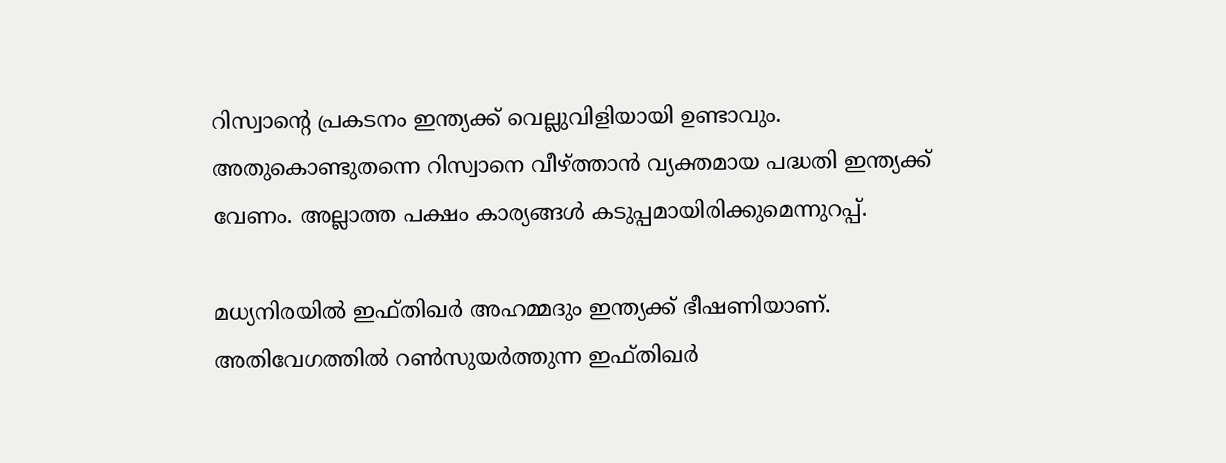റിസ്വാന്റെ പ്രകടനം ഇന്ത്യക്ക് വെല്ലുവിളിയായി ഉണ്ടാവും. അതുകൊണ്ടുതന്നെ റിസ്വാനെ വീഴ്ത്താന്‍ വ്യക്തമായ പദ്ധതി ഇന്ത്യക്ക് വേണം. അല്ലാത്ത പക്ഷം കാര്യങ്ങള്‍ കടുപ്പമായിരിക്കുമെന്നുറപ്പ്.

മധ്യനിരയില്‍ ഇഫ്തിഖര്‍ അഹമ്മദും ഇന്ത്യക്ക് ഭീഷണിയാണ്. അതിവേഗത്തില്‍ റണ്‍സുയര്‍ത്തുന്ന ഇഫ്തിഖര്‍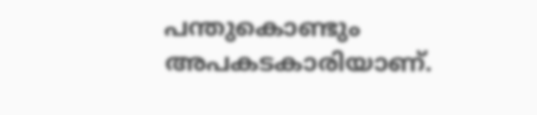പന്തുകൊണ്ടും അപകടകാരിയാണ്.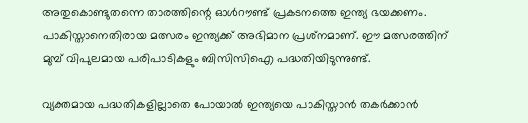അതുകൊണ്ടുതന്നെ താരത്തിന്റെ ഓള്‍റൗണ്ട് പ്രകടനത്തെ ഇന്ത്യ ഭയക്കണം. പാകിസ്താനെതിരായ മത്സരം ഇന്ത്യക്ക് അഭിമാന പ്രശ്‌നമാണ്. ഈ മത്സരത്തിന് മുമ്പ് വിപുലമായ പരിപാടികളും ബിസിസിഐ പദ്ധതിയിടുന്നുണ്ട്.

വ്യക്തമായ പദ്ധതികളില്ലാതെ പോയാല്‍ ഇന്ത്യയെ പാകിസ്താന്‍ തകര്‍ക്കാന്‍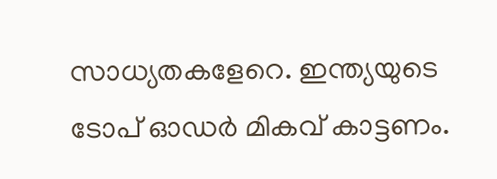സാധ്യതകളേറെ. ഇന്ത്യയുടെ ടോപ് ഓഡര്‍ മികവ് കാട്ടണം.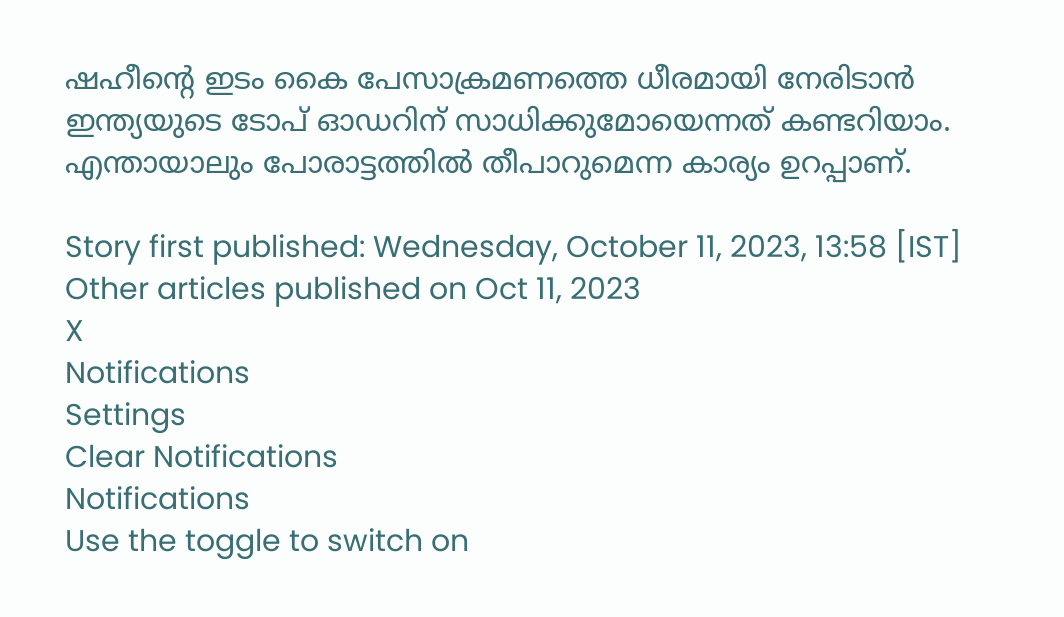ഷഹീന്റെ ഇടം കൈ പേസാക്രമണത്തെ ധീരമായി നേരിടാന്‍ ഇന്ത്യയുടെ ടോപ് ഓഡറിന് സാധിക്കുമോയെന്നത് കണ്ടറിയാം. എന്തായാലും പോരാട്ടത്തില്‍ തീപാറുമെന്ന കാര്യം ഉറപ്പാണ്.

Story first published: Wednesday, October 11, 2023, 13:58 [IST]
Other articles published on Oct 11, 2023
X
Notifications
Settings
Clear Notifications
Notifications
Use the toggle to switch on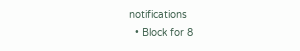notifications
  • Block for 8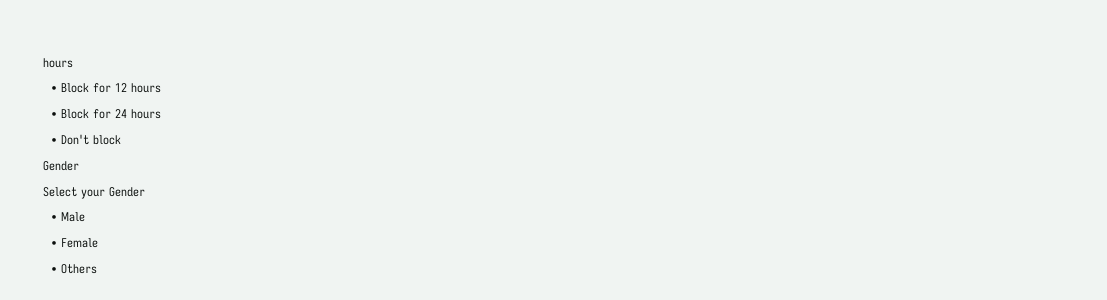hours
  • Block for 12 hours
  • Block for 24 hours
  • Don't block
Gender
Select your Gender
  • Male
  • Female
  • Others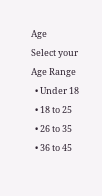Age
Select your Age Range
  • Under 18
  • 18 to 25
  • 26 to 35
  • 36 to 45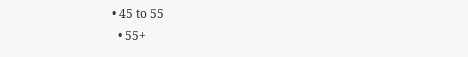• 45 to 55
  • 55+